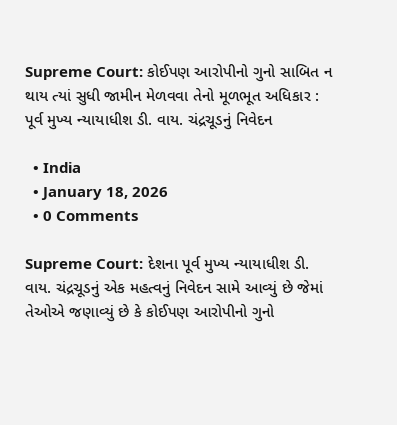Supreme Court: કોઈપણ આરોપીનો ગુનો સાબિત ન થાય ત્યાં સુધી જામીન મેળવવા તેનો મૂળભૂત અધિકાર : પૂર્વ મુખ્ય ન્યાયાધીશ ડી. વાય. ચંદ્રચૂડનું નિવેદન

  • India
  • January 18, 2026
  • 0 Comments

Supreme Court: દેશના પૂર્વ મુખ્ય ન્યાયાધીશ ડી. વાય. ચંદ્રચૂડનું એક મહત્વનું નિવેદન સામે આવ્યું છે જેમાં તેઓએ જણાવ્યું છે કે કોઈપણ આરોપીનો ગુનો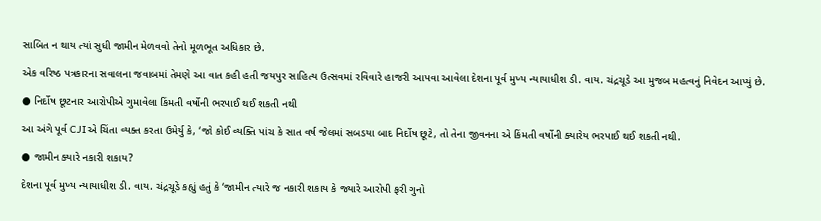સાબિત ન થાય ત્યાં સુધી જામીન મેળવવો તેનો મૂળભૂત અધિકાર છે.

એક વરિષ્ઠ પત્રકારના સવાલના જવાબમાં તેમણે આ વાત કહી હતી જયપુર સાહિત્ય ઉત્સવમાં રવિવારે હાજરી આપવા આવેલા દેશના પૂર્વ મુખ્ય ન્યાયાધીશ ડી. વાય. ચંદ્રચૂડે આ મુજબ મહત્વનું નિવેદન આપ્યું છે.

● નિર્દોષ છૂટનાર આરોપીએ ગુમાવેલા કિંમતી વર્ષોની ભરપાઈ થઈ શકતી નથી

આ અંગે પૂર્વ CJIએ ચિંતા વ્યક્ત કરતા ઉમેર્યુ કે, ‘જો કોઈ વ્યક્તિ પાંચ કે સાત વર્ષ જેલમાં સબડયા બાદ નિર્દોષ છૂટે, તો તેના જીવનના એ કિંમતી વર્ષોની ક્યારેય ભરપાઈ થઈ શકતી નથી.

● જામીન ક્યારે નકારી શકાય?

દેશના પૂર્વ મુખ્ય ન્યાયાધીશ ડી. વાય. ચંદ્રચૂડે કહ્યું હતું કે ‘જામીન ત્યારે જ નકારી શકાય કે જ્યારે આરોપી ફરી ગુનો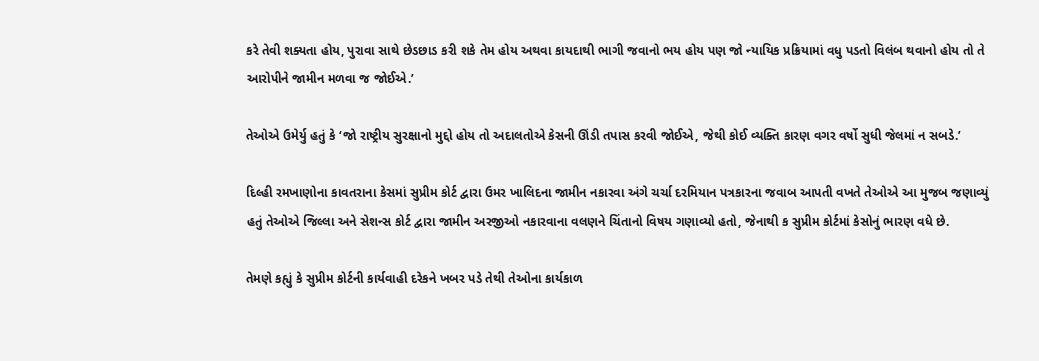કરે તેવી શક્યતા હોય, પુરાવા સાથે છેડછાડ કરી શકે તેમ હોય અથવા કાયદાથી ભાગી જવાનો ભય હોય પણ જો ન્યાયિક પ્રક્રિયામાં વધુ પડતો વિલંબ થવાનો હોય તો તે આરોપીને જામીન મળવા જ જોઈએ.’

તેઓએ ઉમેર્યુ હતું કે ‘જો રાષ્ટ્રીય સુરક્ષાનો મુદ્દો હોય તો અદાલતોએ કેસની ઊંડી તપાસ કરવી જોઈએ, જેથી કોઈ વ્યક્તિ કારણ વગર વર્ષો સુધી જેલમાં ન સબડે.’

દિલ્હી રમખાણોના કાવતરાના કેસમાં સુપ્રીમ કોર્ટ દ્વારા ઉમર ખાલિદના જામીન નકારવા અંગે ચર્ચા દરમિયાન પત્રકારના જવાબ આપતી વખતે તેઓએ આ મુજબ જણાવ્યું હતું તેઓએ જિલ્લા અને સેશન્સ કોર્ટ દ્વારા જામીન અરજીઓ નકારવાના વલણને ચિંતાનો વિષય ગણાવ્યો હતો, જેનાથી ક સુપ્રીમ કોર્ટમાં કેસોનું ભારણ વધે છે.

તેમણે કહ્યું કે સુપ્રીમ કોર્ટની કાર્યવાહી દરેકને ખબર પડે તેથી તેઓના કાર્યકાળ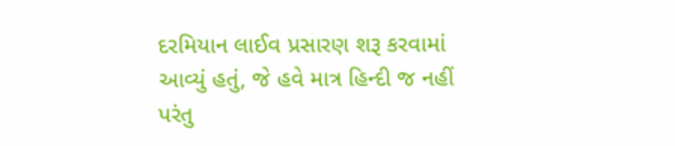દરમિયાન લાઈવ પ્રસારણ શરૂ કરવામાં આવ્યું હતું, જે હવે માત્ર હિન્દી જ નહીં પરંતુ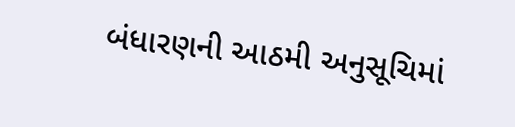બંધારણની આઠમી અનુસૂચિમાં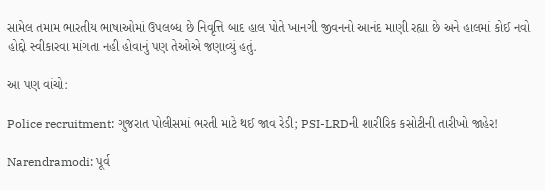સામેલ તમામ ભારતીય ભાષાઓમાં ઉપલબ્ધ છે નિવૃત્તિ બાદ હાલ પોતે ખાનગી જીવનનો આનંદ માણી રહ્યા છે અને હાલમાં કોઈ નવો હોદ્દો સ્વીકારવા માંગતા નહી હોવાનું પણ તેઓએ જણાવ્યું હતું.

આ પણ વાંચો:

Police recruitment: ગુજરાત પોલીસમાં ભરતી માટે થઈ જાવ રેડી; PSI-LRDની શારીરિક કસોટીની તારીખો જાહેર!

Narendramodi: પૂર્વ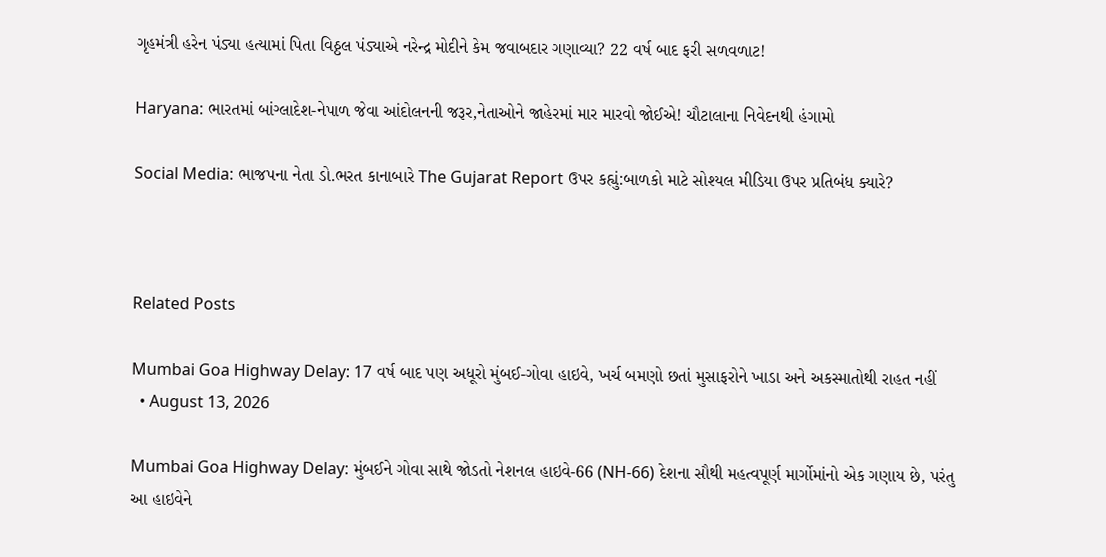ગૃહમંત્રી હરેન પંડ્યા હત્યામાં પિતા વિઠ્ઠલ પંડ્યાએ નરેન્દ્ર મોદીને કેમ જવાબદાર ગણાવ્યા? 22 વર્ષ બાદ ફરી સળવળાટ!

Haryana: ભારતમાં બાંગ્લાદેશ-નેપાળ જેવા આંદોલનની જરૂર,નેતાઓને જાહેરમાં માર મારવો જોઈએ! ચૌટાલાના નિવેદનથી હંગામો

Social Media: ભાજપના નેતા ડો.ભરત કાનાબારે The Gujarat Report ઉપર કહ્યું:બાળકો માટે સોશ્યલ મીડિયા ઉપર પ્રતિબંધ ક્યારે?



Related Posts

Mumbai Goa Highway Delay: 17 વર્ષ બાદ પણ અધૂરો મુંબઈ-ગોવા હાઇવે, ખર્ચ બમણો છતાં મુસાફરોને ખાડા અને અકસ્માતોથી રાહત નહીં
  • August 13, 2026

Mumbai Goa Highway Delay: મુંબઈને ગોવા સાથે જોડતો નેશનલ હાઇવે-66 (NH-66) દેશના સૌથી મહત્વપૂર્ણ માર્ગોમાંનો એક ગણાય છે, પરંતુ આ હાઇવેને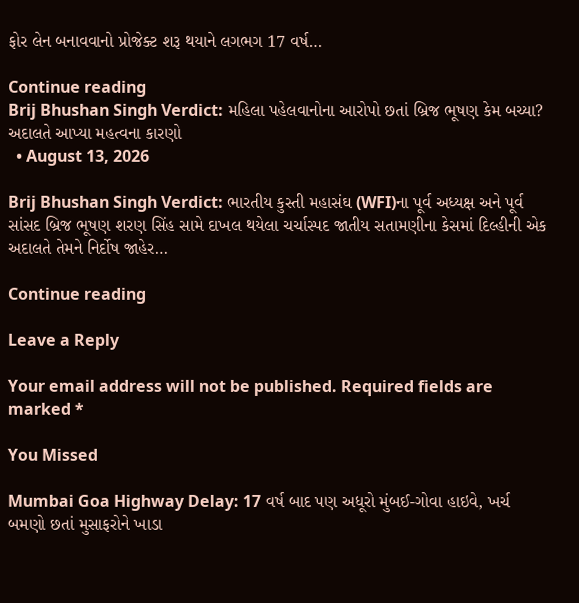ફોર લેન બનાવવાનો પ્રોજેક્ટ શરૂ થયાને લગભગ 17 વર્ષ…

Continue reading
Brij Bhushan Singh Verdict: મહિલા પહેલવાનોના આરોપો છતાં બ્રિજ ભૂષણ કેમ બચ્યા? અદાલતે આપ્યા મહત્વના કારણો
  • August 13, 2026

Brij Bhushan Singh Verdict: ભારતીય કુસ્તી મહાસંઘ (WFI)ના પૂર્વ અધ્યક્ષ અને પૂર્વ સાંસદ બ્રિજ ભૂષણ શરણ સિંહ સામે દાખલ થયેલા ચર્ચાસ્પદ જાતીય સતામણીના કેસમાં દિલ્હીની એક અદાલતે તેમને નિર્દોષ જાહેર…

Continue reading

Leave a Reply

Your email address will not be published. Required fields are marked *

You Missed

Mumbai Goa Highway Delay: 17 વર્ષ બાદ પણ અધૂરો મુંબઈ-ગોવા હાઇવે, ખર્ચ બમણો છતાં મુસાફરોને ખાડા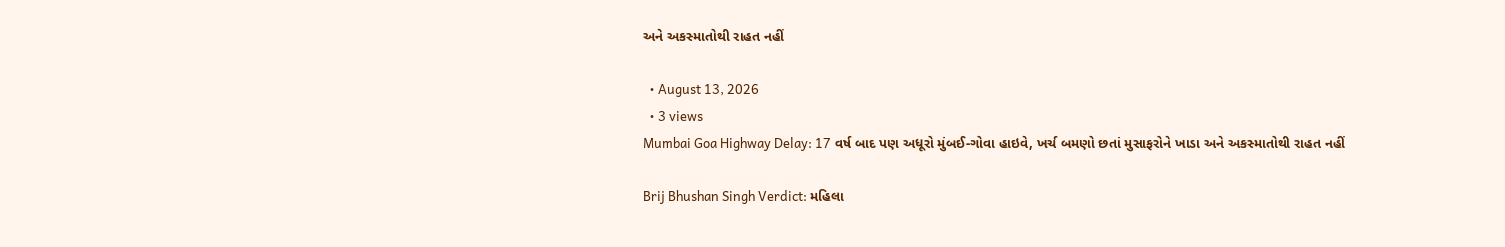અને અકસ્માતોથી રાહત નહીં

  • August 13, 2026
  • 3 views
Mumbai Goa Highway Delay: 17 વર્ષ બાદ પણ અધૂરો મુંબઈ-ગોવા હાઇવે, ખર્ચ બમણો છતાં મુસાફરોને ખાડા અને અકસ્માતોથી રાહત નહીં

Brij Bhushan Singh Verdict: મહિલા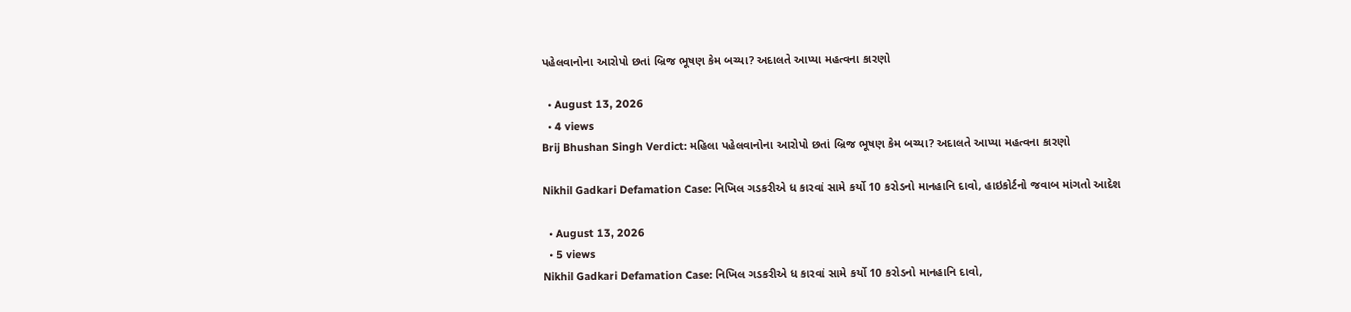પહેલવાનોના આરોપો છતાં બ્રિજ ભૂષણ કેમ બચ્યા? અદાલતે આપ્યા મહત્વના કારણો

  • August 13, 2026
  • 4 views
Brij Bhushan Singh Verdict: મહિલા પહેલવાનોના આરોપો છતાં બ્રિજ ભૂષણ કેમ બચ્યા? અદાલતે આપ્યા મહત્વના કારણો

Nikhil Gadkari Defamation Case: નિખિલ ગડકરીએ ધ કારવાં સામે કર્યો 10 કરોડનો માનહાનિ દાવો, હાઇકોર્ટનો જવાબ માંગતો આદેશ

  • August 13, 2026
  • 5 views
Nikhil Gadkari Defamation Case: નિખિલ ગડકરીએ ધ કારવાં સામે કર્યો 10 કરોડનો માનહાનિ દાવો,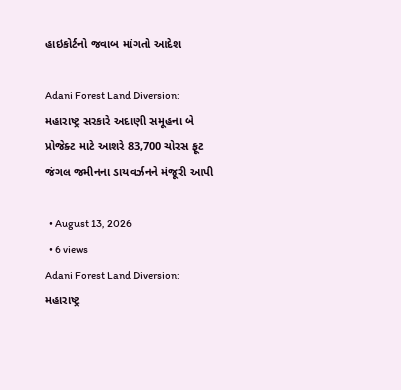હાઇકોર્ટનો જવાબ માંગતો આદેશ

Adani Forest Land Diversion: મહારાષ્ટ્ર સરકારે અદાણી સમૂહના બે પ્રોજેક્ટ માટે આશરે 83,700 ચોરસ ફૂટ જંગલ જમીનના ડાયવર્ઝનને મંજૂરી આપી

  • August 13, 2026
  • 6 views
Adani Forest Land Diversion: મહારાષ્ટ્ર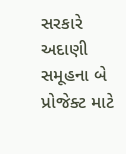સરકારે અદાણી સમૂહના બે પ્રોજેક્ટ માટે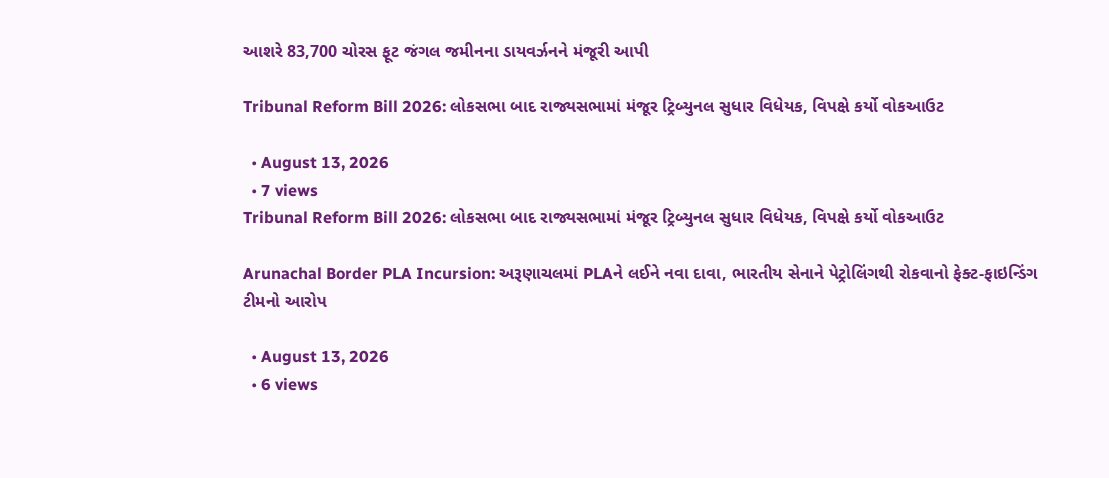આશરે 83,700 ચોરસ ફૂટ જંગલ જમીનના ડાયવર્ઝનને મંજૂરી આપી

Tribunal Reform Bill 2026: લોકસભા બાદ રાજ્યસભામાં મંજૂર ટ્રિબ્યુનલ સુધાર વિધેયક, વિપક્ષે કર્યો વોકઆઉટ

  • August 13, 2026
  • 7 views
Tribunal Reform Bill 2026: લોકસભા બાદ રાજ્યસભામાં મંજૂર ટ્રિબ્યુનલ સુધાર વિધેયક, વિપક્ષે કર્યો વોકઆઉટ

Arunachal Border PLA Incursion: અરૂણાચલમાં PLAને લઈને નવા દાવા, ભારતીય સેનાને પેટ્રોલિંગથી રોકવાનો ફેક્ટ-ફાઇન્ડિંગ ટીમનો આરોપ

  • August 13, 2026
  • 6 views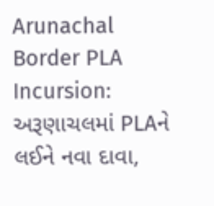Arunachal Border PLA Incursion: અરૂણાચલમાં PLAને લઈને નવા દાવા,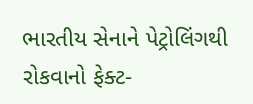ભારતીય સેનાને પેટ્રોલિંગથી રોકવાનો ફેક્ટ-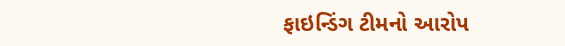ફાઇન્ડિંગ ટીમનો આરોપ